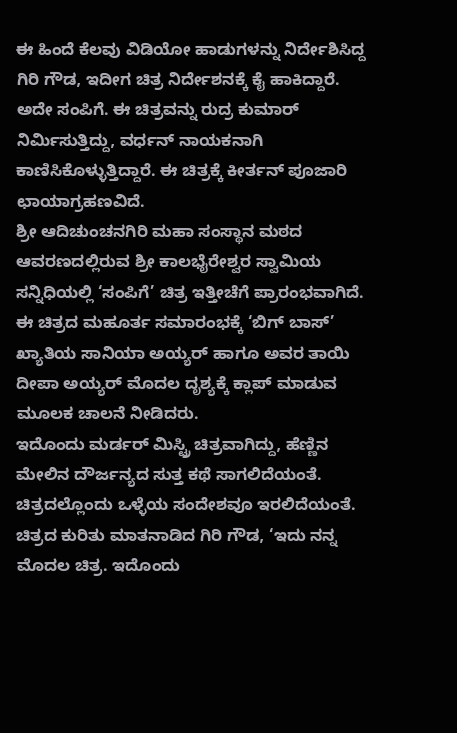ಈ ಹಿಂದೆ ಕೆಲವು ವಿಡಿಯೋ ಹಾಡುಗಳನ್ನು ನಿರ್ದೇಶಿಸಿದ್ದ ಗಿರಿ ಗೌಡ, ಇದೀಗ ಚಿತ್ರ ನಿರ್ದೇಶನಕ್ಕೆ ಕೈ ಹಾಕಿದ್ದಾರೆ. ಅದೇ ಸಂಪಿಗೆ. ಈ ಚಿತ್ರವನ್ನು ರುದ್ರ ಕುಮಾರ್ ನಿರ್ಮಿಸುತ್ತಿದ್ದು, ವರ್ಧನ್ ನಾಯಕನಾಗಿ ಕಾಣಿಸಿಕೊಳ್ಳುತ್ತಿದ್ದಾರೆ. ಈ ಚಿತ್ರಕ್ಕೆ ಕೀರ್ತನ್ ಪೂಜಾರಿ ಛಾಯಾಗ್ರಹಣವಿದೆ.
ಶ್ರೀ ಆದಿಚುಂಚನಗಿರಿ ಮಹಾ ಸಂಸ್ಥಾನ ಮಠದ ಆವರಣದಲ್ಲಿರುವ ಶ್ರೀ ಕಾಲಭೈರೇಶ್ವರ ಸ್ವಾಮಿಯ ಸನ್ನಿಧಿಯಲ್ಲಿ ‘ಸಂಪಿಗೆ’ ಚಿತ್ರ ಇತ್ತೀಚೆಗೆ ಪ್ರಾರಂಭವಾಗಿದೆ. ಈ ಚಿತ್ರದ ಮಹೂರ್ತ ಸಮಾರಂಭಕ್ಕೆ ‘ಬಿಗ್ ಬಾಸ್’ ಖ್ಯಾತಿಯ ಸಾನಿಯಾ ಅಯ್ಯರ್ ಹಾಗೂ ಅವರ ತಾಯಿ ದೀಪಾ ಅಯ್ಯರ್ ಮೊದಲ ದೃಶ್ಯಕ್ಕೆ ಕ್ಲಾಪ್ ಮಾಡುವ ಮೂಲಕ ಚಾಲನೆ ನೀಡಿದರು.
ಇದೊಂದು ಮರ್ಡರ್ ಮಿಸ್ಟ್ರಿ ಚಿತ್ರವಾಗಿದ್ದು, ಹೆಣ್ಣಿನ ಮೇಲಿನ ದೌರ್ಜನ್ಯದ ಸುತ್ತ ಕಥೆ ಸಾಗಲಿದೆಯಂತೆ. ಚಿತ್ರದಲ್ಲೊಂದು ಒಳ್ಳೆಯ ಸಂದೇಶವೂ ಇರಲಿದೆಯಂತೆ. ಚಿತ್ರದ ಕುರಿತು ಮಾತನಾಡಿದ ಗಿರಿ ಗೌಡ, ‘ಇದು ನನ್ನ ಮೊದಲ ಚಿತ್ರ. ಇದೊಂದು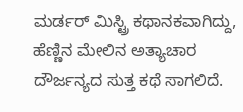ಮರ್ಡರ್ ಮಿಸ್ಟ್ರಿ ಕಥಾನಕವಾಗಿದ್ದು, ಹೆಣ್ಣಿನ ಮೇಲಿನ ಅತ್ಯಾಚಾರ ದೌರ್ಜನ್ಯದ ಸುತ್ತ ಕಥೆ ಸಾಗಲಿದೆ.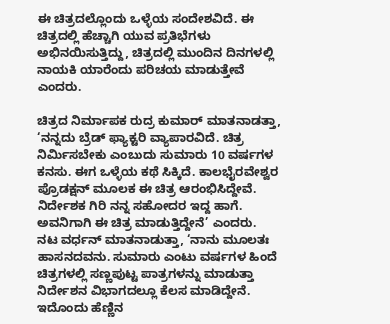ಈ ಚಿತ್ರದಲ್ಲೊಂದು ಒಳ್ಳೆಯ ಸಂದೇಶವಿದೆ. ಈ ಚಿತ್ರದಲ್ಲಿ ಹೆಚ್ಚಾಗಿ ಯುವ ಪ್ರತಿಭೆಗಳು ಅಭಿನಯಿಸುತ್ತಿದ್ದು, ಚಿತ್ರದಲ್ಲಿ ಮುಂದಿನ ದಿನಗಳಲ್ಲಿ ನಾಯಕಿ ಯಾರೆಂದು ಪರಿಚಯ ಮಾಡುತ್ತೇವೆ ಎಂದರು.

ಚಿತ್ರದ ನಿರ್ಮಾಪಕ ರುದ್ರ ಕುಮಾರ್ ಮಾತನಾಡತ್ತಾ, ‘ನನ್ನದು ಬ್ರೆಡ್ ಫ್ಯಾಕ್ಟರಿ ವ್ಯಾಪಾರವಿದೆ. ಚಿತ್ರ ನಿರ್ಮಿಸಬೇಕು ಎಂಬುದು ಸುಮಾರು 10 ವರ್ಷಗಳ ಕನಸು. ಈಗ ಒಳ್ಳೆಯ ಕಥೆ ಸಿಕ್ಕಿದೆ. ಕಾಲಭೈರವೇಶ್ವರ ಪ್ರೊಡಕ್ಷನ್ ಮೂಲಕ ಈ ಚಿತ್ರ ಆರಂಭಿಸಿದ್ದೇವೆ. ನಿರ್ದೇಶಕ ಗಿರಿ ನನ್ನ ಸಹೋದರ ಇದ್ದ ಹಾಗೆ. ಅವನಿಗಾಗಿ ಈ ಚಿತ್ರ ಮಾಡುತ್ತಿದ್ದೇನೆ’ ಎಂದರು.
ನಟ ವರ್ಧನ್ ಮಾತನಾಡುತ್ತಾ, ‘ನಾನು ಮೂಲತಃ ಹಾಸನದವನು. ಸುಮಾರು ಎಂಟು ವರ್ಷಗಳ ಹಿಂದೆ ಚಿತ್ರಗಳಲ್ಲಿ ಸಣ್ಣಪುಟ್ಟ ಪಾತ್ರಗಳನ್ನು ಮಾಡುತ್ತಾ ನಿರ್ದೇಶನ ವಿಭಾಗದಲ್ಲೂ ಕೆಲಸ ಮಾಡಿದ್ದೇನೆ. ಇದೊಂದು ಹೆಣ್ಣಿನ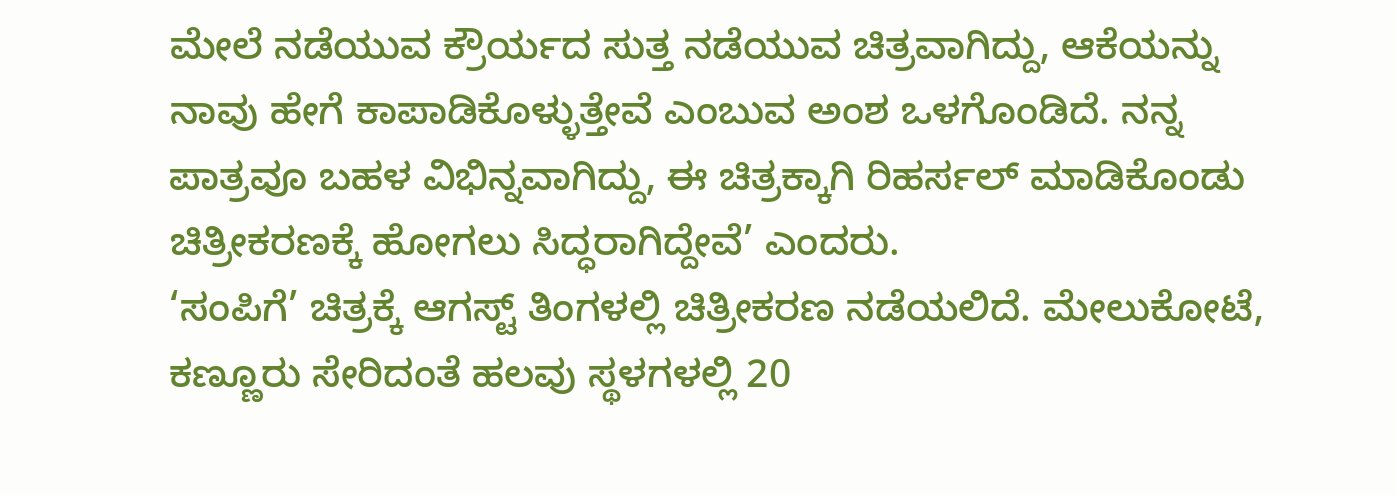ಮೇಲೆ ನಡೆಯುವ ಕ್ರೌರ್ಯದ ಸುತ್ತ ನಡೆಯುವ ಚಿತ್ರವಾಗಿದ್ದು, ಆಕೆಯನ್ನು ನಾವು ಹೇಗೆ ಕಾಪಾಡಿಕೊಳ್ಳುತ್ತೇವೆ ಎಂಬುವ ಅಂಶ ಒಳಗೊಂಡಿದೆ. ನನ್ನ ಪಾತ್ರವೂ ಬಹಳ ವಿಭಿನ್ನವಾಗಿದ್ದು, ಈ ಚಿತ್ರಕ್ಕಾಗಿ ರಿಹರ್ಸಲ್ ಮಾಡಿಕೊಂಡು ಚಿತ್ರೀಕರಣಕ್ಕೆ ಹೋಗಲು ಸಿದ್ಧರಾಗಿದ್ದೇವೆ’ ಎಂದರು.
‘ಸಂಪಿಗೆ’ ಚಿತ್ರಕ್ಕೆ ಆಗಸ್ಟ್ ತಿಂಗಳಲ್ಲಿ ಚಿತ್ರೀಕರಣ ನಡೆಯಲಿದೆ. ಮೇಲುಕೋಟೆ, ಕಣ್ಣೂರು ಸೇರಿದಂತೆ ಹಲವು ಸ್ಥಳಗಳಲ್ಲಿ 20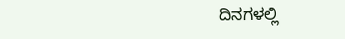ದಿನಗಳಲ್ಲಿ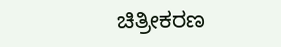ಚಿತ್ರೀಕರಣ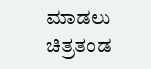ಮಾಡಲು ಚಿತ್ರತಂಡ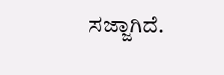ಸಜ್ಜಾಗಿದೆ.